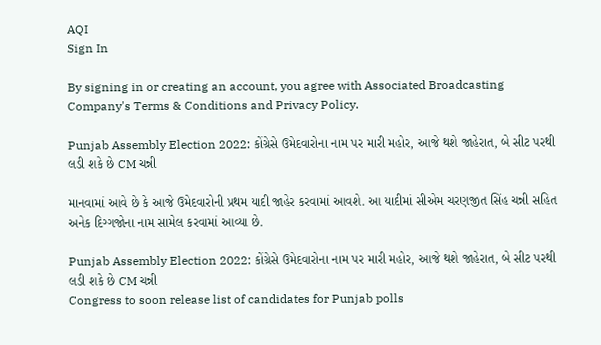AQI
Sign In

By signing in or creating an account, you agree with Associated Broadcasting Company's Terms & Conditions and Privacy Policy.

Punjab Assembly Election 2022: કોંગ્રેસે ઉમેદવારોના નામ પર મારી મહોર, આજે થશે જાહેરાત, બે સીટ પરથી લડી શકે છે CM ચન્ની

માનવામાં આવે છે કે આજે ઉમેદવારોની પ્રથમ યાદી જાહેર કરવામાં આવશે. આ યાદીમાં સીએમ ચરણજીત સિંહ ચન્ની સહિત અનેક દિગ્ગજોના નામ સામેલ કરવામાં આવ્યા છે.

Punjab Assembly Election 2022: કોંગ્રેસે ઉમેદવારોના નામ પર મારી મહોર, આજે થશે જાહેરાત, બે સીટ પરથી લડી શકે છે CM ચન્ની
Congress to soon release list of candidates for Punjab polls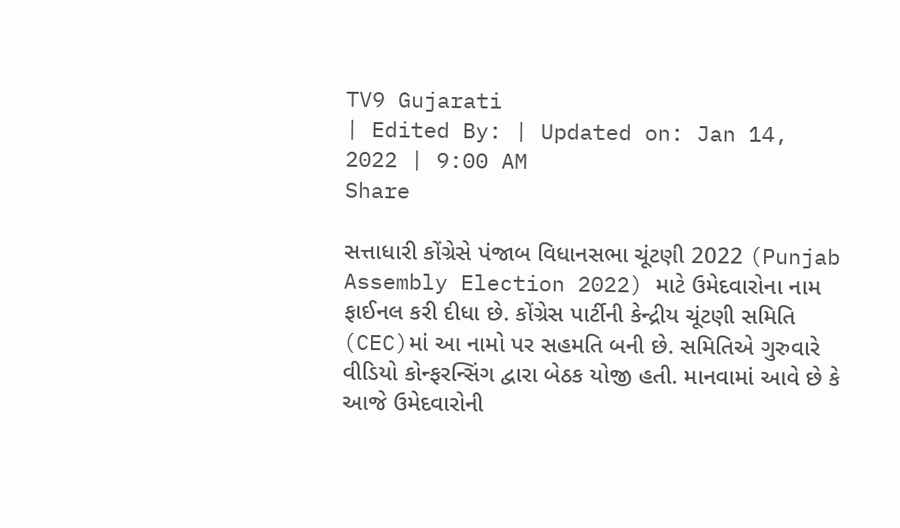TV9 Gujarati
| Edited By: | Updated on: Jan 14, 2022 | 9:00 AM
Share

સત્તાધારી કોંગ્રેસે પંજાબ વિધાનસભા ચૂંટણી 2022 (Punjab Assembly Election 2022) માટે ઉમેદવારોના નામ ફાઈનલ કરી દીધા છે. કોંગ્રેસ પાર્ટીની કેન્દ્રીય ચૂંટણી સમિતિ (CEC)માં આ નામો પર સહમતિ બની છે. સમિતિએ ગુરુવારે વીડિયો કોન્ફરન્સિંગ દ્વારા બેઠક યોજી હતી. માનવામાં આવે છે કે આજે ઉમેદવારોની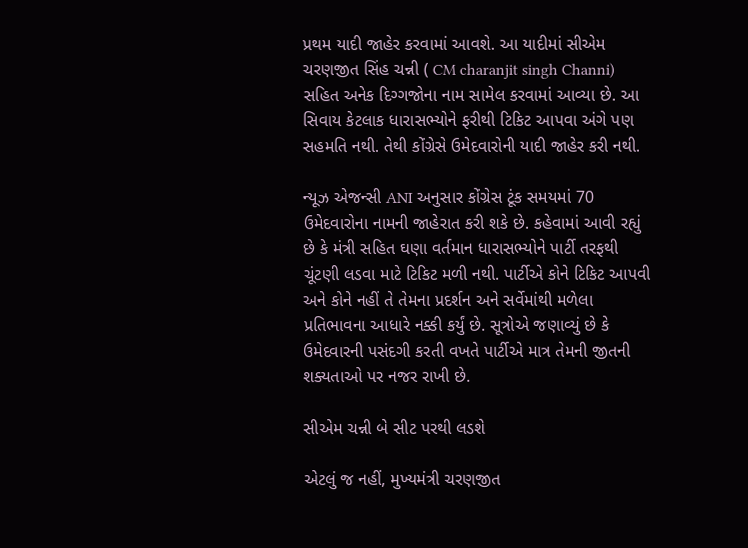પ્રથમ યાદી જાહેર કરવામાં આવશે. આ યાદીમાં સીએમ ચરણજીત સિંહ ચન્ની ( CM charanjit singh Channi) સહિત અનેક દિગ્ગજોના નામ સામેલ કરવામાં આવ્યા છે. આ સિવાય કેટલાક ધારાસભ્યોને ફરીથી ટિકિટ આપવા અંગે પણ સહમતિ નથી. તેથી કોંગ્રેસે ઉમેદવારોની યાદી જાહેર કરી નથી.

ન્યૂઝ એજન્સી ANI અનુસાર કોંગ્રેસ ટૂંક સમયમાં 70 ઉમેદવારોના નામની જાહેરાત કરી શકે છે. કહેવામાં આવી રહ્યું છે કે મંત્રી સહિત ઘણા વર્તમાન ધારાસભ્યોને પાર્ટી તરફથી ચૂંટણી લડવા માટે ટિકિટ મળી નથી. પાર્ટીએ કોને ટિકિટ આપવી અને કોને નહીં તે તેમના પ્રદર્શન અને સર્વેમાંથી મળેલા પ્રતિભાવના આધારે નક્કી કર્યું છે. સૂત્રોએ જણાવ્યું છે કે ઉમેદવારની પસંદગી કરતી વખતે પાર્ટીએ માત્ર તેમની જીતની શક્યતાઓ પર નજર રાખી છે.

સીએમ ચન્ની બે સીટ પરથી લડશે

એટલું જ નહીં, મુખ્યમંત્રી ચરણજીત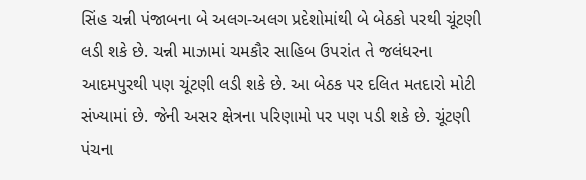સિંહ ચન્ની પંજાબના બે અલગ-અલગ પ્રદેશોમાંથી બે બેઠકો પરથી ચૂંટણી લડી શકે છે. ચન્ની માઝામાં ચમકૌર સાહિબ ઉપરાંત તે જલંધરના આદમપુરથી પણ ચૂંટણી લડી શકે છે. આ બેઠક પર દલિત મતદારો મોટી સંખ્યામાં છે. જેની અસર ક્ષેત્રના પરિણામો પર પણ પડી શકે છે. ચૂંટણી પંચના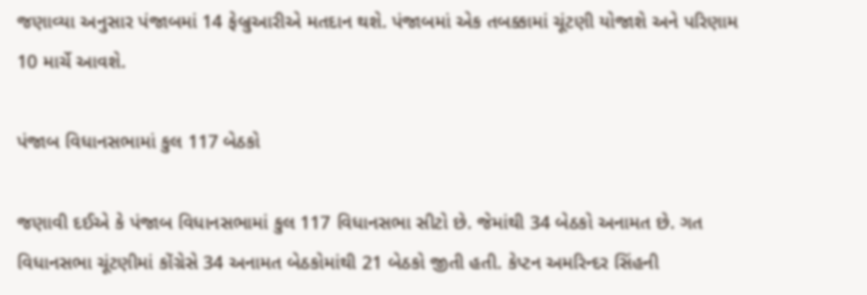જણાવ્યા અનુસાર પંજાબમાં 14 ફેબ્રુઆરીએ મતદાન થશે. પંજાબમાં એક તબક્કામાં ચૂંટણી યોજાશે અને પરિણામ 10 માર્ચે આવશે.

પંજાબ વિધાનસભામાં કુલ 117 બેઠકો

જણાવી દઈએ કે પંજાબ વિધાનસભામાં કુલ 117 વિધાનસભા સીટો છે. જેમાંથી 34 બેઠકો અનામત છે. ગત વિધાનસભા ચૂંટણીમાં કોંગ્રેસે 34 અનામત બેઠકોમાંથી 21 બેઠકો જીતી હતી. કેપ્ટન અમરિન્દર સિંહની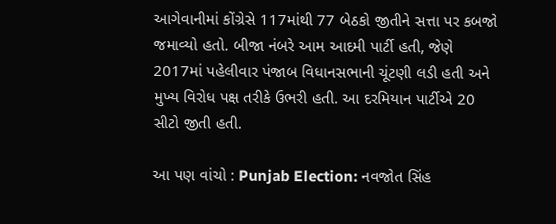આગેવાનીમાં કોંગ્રેસે 117માંથી 77 બેઠકો જીતીને સત્તા પર કબજો જમાવ્યો હતો. બીજા નંબરે આમ આદમી પાર્ટી હતી, જેણે 2017માં પહેલીવાર પંજાબ વિધાનસભાની ચૂંટણી લડી હતી અને મુખ્ય વિરોધ પક્ષ તરીકે ઉભરી હતી. આ દરમિયાન પાર્ટીએ 20 સીટો જીતી હતી.

આ પણ વાંચો : Punjab Election: નવજોત સિંહ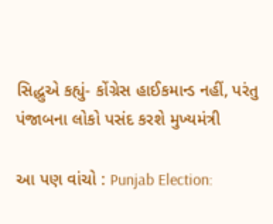સિદ્ધુએ કહ્યું- કોંગ્રેસ હાઈકમાન્ડ નહીં, પરંતુ પંજાબના લોકો પસંદ કરશે મુખ્યમંત્રી

આ પણ વાંચો : Punjab Election: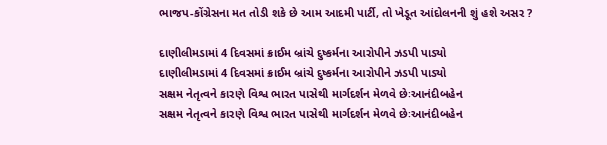ભાજપ-કોંગ્રેસના મત તોડી શકે છે આમ આદમી પાર્ટી, તો ખેડૂત આંદોલનની શું હશે અસર ?

દાણીલીમડામાં 4 દિવસમાં ક્રાઈમ બ્રાંચે દુષ્કર્મના આરોપીને ઝડપી પાડ્યો
દાણીલીમડામાં 4 દિવસમાં ક્રાઈમ બ્રાંચે દુષ્કર્મના આરોપીને ઝડપી પાડ્યો
સક્ષમ નેતૃત્વને કારણે વિશ્વ ભારત પાસેથી માર્ગદર્શન મેળવે છેઃઆનંદીબહેન
સક્ષમ નેતૃત્વને કારણે વિશ્વ ભારત પાસેથી માર્ગદર્શન મેળવે છેઃઆનંદીબહેન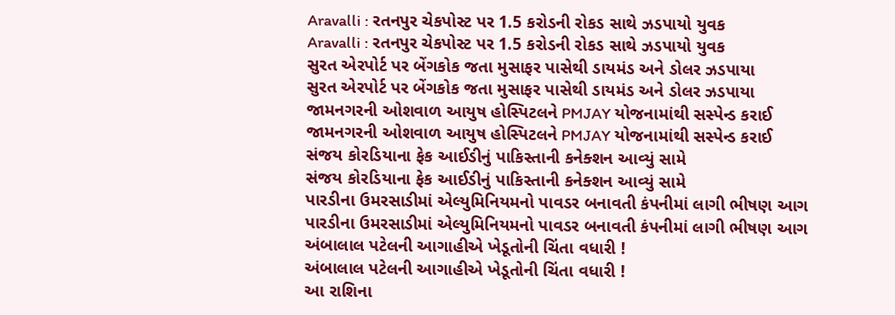Aravalli : રતનપુર ચેકપોસ્ટ પર 1.5 કરોડની રોકડ સાથે ઝડપાયો યુવક
Aravalli : રતનપુર ચેકપોસ્ટ પર 1.5 કરોડની રોકડ સાથે ઝડપાયો યુવક
સુરત એરપોર્ટ પર બેંગકોક જતા મુસાફર પાસેથી ડાયમંડ અને ડોલર ઝડપાયા
સુરત એરપોર્ટ પર બેંગકોક જતા મુસાફર પાસેથી ડાયમંડ અને ડોલર ઝડપાયા
જામનગરની ઓશવાળ આયુષ હોસ્પિટલને PMJAY યોજનામાંથી સસ્પેન્ડ કરાઈ
જામનગરની ઓશવાળ આયુષ હોસ્પિટલને PMJAY યોજનામાંથી સસ્પેન્ડ કરાઈ
સંજય કોરડિયાના ફેક આઈડીનું પાકિસ્તાની કનેક્શન આવ્યું સામે
સંજય કોરડિયાના ફેક આઈડીનું પાકિસ્તાની કનેક્શન આવ્યું સામે
પારડીના ઉમરસાડીમાં એલ્યુમિનિયમનો પાવડર બનાવતી કંપનીમાં લાગી ભીષણ આગ
પારડીના ઉમરસાડીમાં એલ્યુમિનિયમનો પાવડર બનાવતી કંપનીમાં લાગી ભીષણ આગ
અંબાલાલ પટેલની આગાહીએ ખેડૂતોની ચિંતા વધારી !
અંબાલાલ પટેલની આગાહીએ ખેડૂતોની ચિંતા વધારી !
આ રાશિના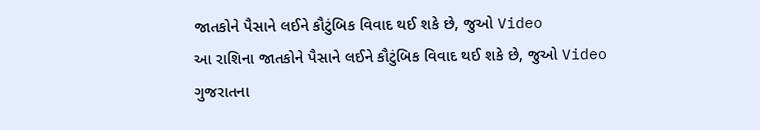જાતકોને પૈસાને લઈને કૌટુંબિક વિવાદ થઈ શકે છે, જુઓ Video
આ રાશિના જાતકોને પૈસાને લઈને કૌટુંબિક વિવાદ થઈ શકે છે, જુઓ Video
ગુજરાતના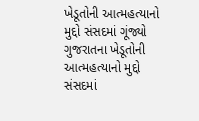ખેડૂતોની આત્મહત્યાનો મુદ્દો સંસદમાં ગૂંજ્યો
ગુજરાતના ખેડૂતોની આત્મહત્યાનો મુદ્દો સંસદમાં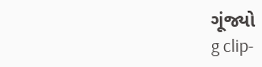ગૂંજ્યો
g clip-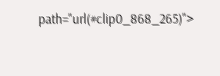path="url(#clip0_868_265)">